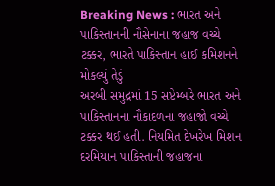Breaking News : ભારત અને પાકિસ્તાનની નૌસેનાના જહાજ વચ્ચે ટક્કર, ભારતે પાકિસ્તાન હાઈ કમિશનને મોકલ્યું તેડું
અરબી સમુદ્રમાં 15 સપ્ટેમ્બરે ભારત અને પાકિસ્તાનના નૌકાદળના જહાજો વચ્ચે ટક્કર થઈ હતી. નિયમિત દેખરેખ મિશન દરમિયાન પાકિસ્તાની જહાજના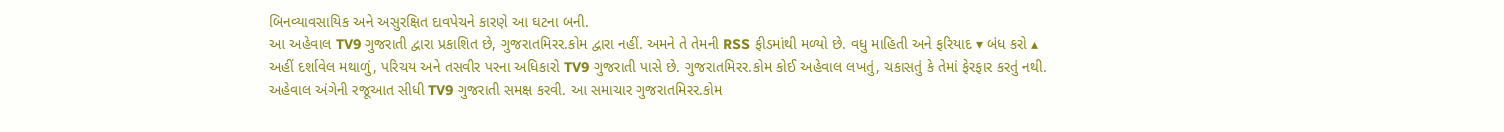બિનવ્યાવસાયિક અને અસુરક્ષિત દાવપેચને કારણે આ ઘટના બની.
આ અહેવાલ TV9 ગુજરાતી દ્વારા પ્રકાશિત છે, ગુજરાતમિરર.કોમ દ્વારા નહીં. અમને તે તેમની RSS ફીડમાંથી મળ્યો છે. વધુ માહિતી અને ફરિયાદ ▾ બંધ કરો ▴
અહીં દર્શાવેલ મથાળું, પરિચય અને તસવીર પરના અધિકારો TV9 ગુજરાતી પાસે છે. ગુજરાતમિરર.કોમ કોઈ અહેવાલ લખતું, ચકાસતું કે તેમાં ફેરફાર કરતું નથી.
અહેવાલ અંગેની રજૂઆત સીધી TV9 ગુજરાતી સમક્ષ કરવી. આ સમાચાર ગુજરાતમિરર.કોમ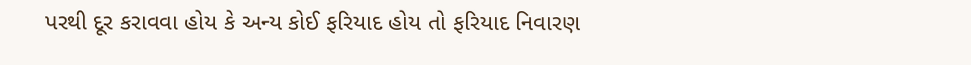પરથી દૂર કરાવવા હોય કે અન્ય કોઈ ફરિયાદ હોય તો ફરિયાદ નિવારણ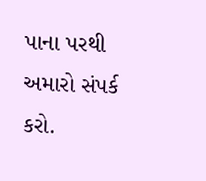પાના પરથી અમારો સંપર્ક કરો.